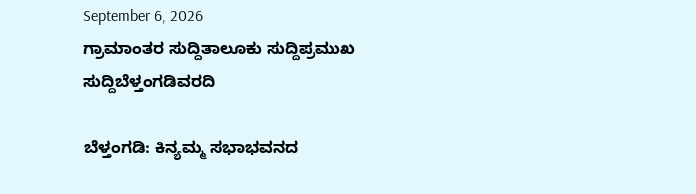September 6, 2026
ಗ್ರಾಮಾಂತರ ಸುದ್ದಿತಾಲೂಕು ಸುದ್ದಿಪ್ರಮುಖ ಸುದ್ದಿಬೆಳ್ತಂಗಡಿವರದಿ

ಬೆಳ್ತಂಗಡಿ: ಕಿನ್ಯಮ್ಮ ಸಭಾಭವನದ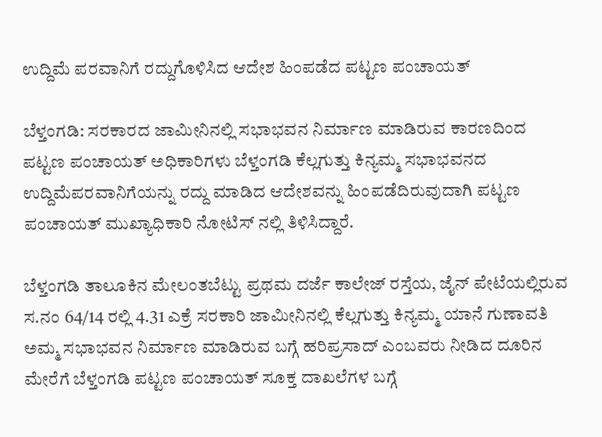ಉದ್ದಿಮೆ ಪರವಾನಿಗೆ ರದ್ದುಗೊಳಿಸಿದ ಆದೇಶ ಹಿಂಪಡೆದ ಪಟ್ಟಣ ಪಂಚಾಯತ್

ಬೆಳ್ತಂಗಡಿ: ಸರಕಾರದ ಜಾಮೀನಿನಲ್ಲಿ ಸಭಾಭವನ ನಿರ್ಮಾಣ ಮಾಡಿರುವ ಕಾರಣದಿಂದ ಪಟ್ಟಣ ಪಂಚಾಯತ್ ಅಧಿಕಾರಿಗಳು ಬೆಳ್ತಂಗಡಿ ಕೆಲ್ಲಗುತ್ತು ಕಿನ್ಯಮ್ಮ ಸಭಾಭವನದ ಉದ್ದಿಮೆಪರವಾನಿಗೆಯನ್ನು ರದ್ದು ಮಾಡಿದ ಆದೇಶವನ್ನು ಹಿಂಪಡೆದಿರುವುದಾಗಿ ಪಟ್ಟಣ ಪಂಚಾಯತ್ ಮುಖ್ಯಾಧಿಕಾರಿ ನೋಟಿಸ್ ನಲ್ಲಿ ತಿಳಿಸಿದ್ದಾರೆ.

ಬೆಳ್ತಂಗಡಿ ತಾಲೂಕಿನ ಮೇಲಂತಬೆಟ್ಟು ಪ್ರಥಮ ದರ್ಜೆ ಕಾಲೇಜ್ ರಸ್ತೆಯ, ಜೈನ್ ಪೇಟೆಯಲ್ಲಿರುವ ಸ.ನಂ 64/14 ರಲ್ಲಿ 4.31 ಎಕ್ರೆ ಸರಕಾರಿ ಜಾಮೀನಿನಲ್ಲಿ ಕೆಲ್ಲಗುತ್ತು ಕಿನ್ಯಮ್ಮ ಯಾನೆ ಗುಣಾವತಿ ಅಮ್ಮ ಸಭಾಭವನ ನಿರ್ಮಾಣ ಮಾಡಿರುವ ಬಗ್ಗೆ ಹರಿಪ್ರಸಾದ್ ಎಂಬವರು ನೀಡಿದ ದೂರಿನ ಮೇರೆಗೆ ಬೆಳ್ತಂಗಡಿ ಪಟ್ಟಣ ಪಂಚಾಯತ್ ಸೂಕ್ತ ದಾಖಲೆಗಳ ಬಗ್ಗೆ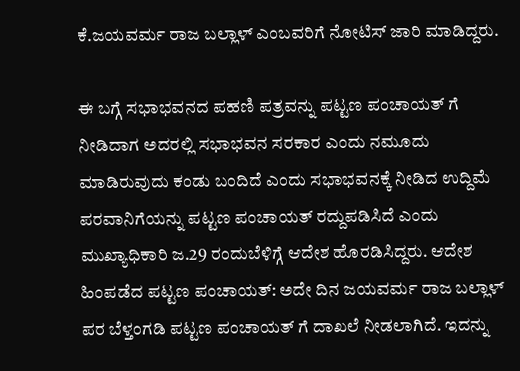ಕೆ.ಜಯವರ್ಮ ರಾಜ ಬಲ್ಲಾಳ್ ಎಂಬವರಿಗೆ ನೋಟಿಸ್ ಜಾರಿ ಮಾಡಿದ್ದರು.

ಈ ಬಗ್ಗೆ ಸಭಾಭವನದ ಪಹಣಿ ಪತ್ರವನ್ನು ಪಟ್ಟಣ ಪಂಚಾಯತ್ ಗೆ ನೀಡಿದಾಗ ಅದರಲ್ಲಿ ಸಭಾಭವನ ಸರಕಾರ ಎಂದು ನಮೂದು ಮಾಡಿರುವುದು ಕಂಡು ಬಂದಿದೆ ಎಂದು ಸಭಾಭವನಕ್ಕೆ ನೀಡಿದ ಉದ್ದಿಮೆ ಪರವಾನಿಗೆಯನ್ನು ಪಟ್ಟಣ ಪಂಚಾಯತ್ ರದ್ದುಪಡಿಸಿದೆ ಎಂದು ಮುಖ್ಯಾಧಿಕಾರಿ ಜ.29 ರಂದುಬೆಳಿಗ್ಗೆ ಆದೇಶ ಹೊರಡಿಸಿದ್ದರು. ಆದೇಶ ಹಿಂಪಡೆದ ಪಟ್ಟಣ ಪಂಚಾಯತ್: ಅದೇ ದಿನ ಜಯವರ್ಮ ರಾಜ ಬಲ್ಲಾಳ್ ಪರ ಬೆಳ್ತಂಗಡಿ ಪಟ್ಟಣ ಪಂಚಾಯತ್ ಗೆ ದಾಖಲೆ ನೀಡಲಾಗಿದೆ. ಇದನ್ನು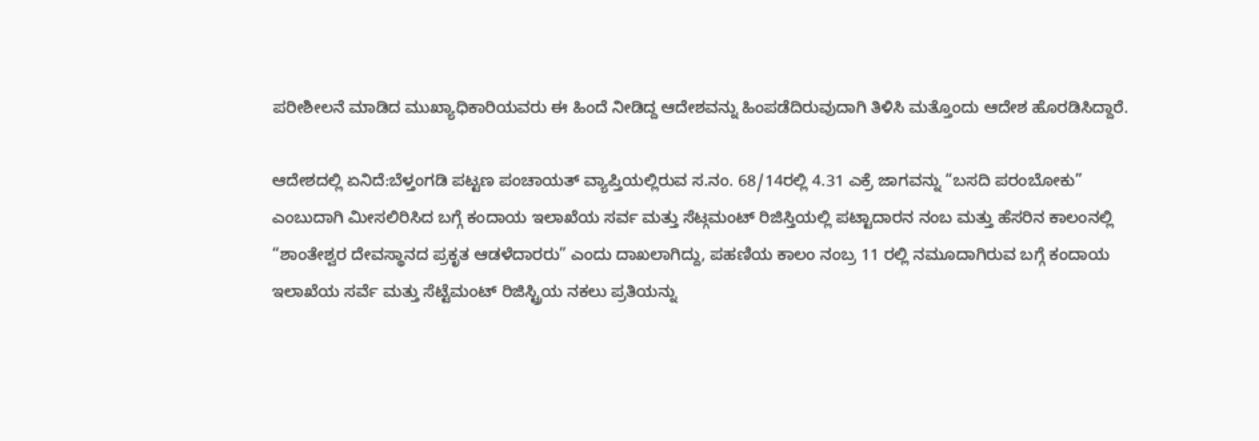ಪರೀಶೀಲನೆ ಮಾಡಿದ ಮುಖ್ಯಾಧಿಕಾರಿಯವರು ಈ ಹಿಂದೆ ನೀಡಿದ್ದ ಆದೇಶವನ್ನು ಹಿಂಪಡೆದಿರುವುದಾಗಿ ತಿಳಿಸಿ ಮತ್ತೊಂದು ಆದೇಶ ಹೊರಡಿಸಿದ್ದಾರೆ.

ಆದೇಶದಲ್ಲಿ ಏನಿದೆ:ಬೆಳ್ತಂಗಡಿ ಪಟ್ಟಣ ಪಂಚಾಯತ್ ವ್ಯಾಪ್ತಿಯಲ್ಲಿರುವ ಸ.ನಂ. 68/14ರಲ್ಲಿ 4.31 ಎಕ್ರೆ ಜಾಗವನ್ನು “ಬಸದಿ ಪರಂಬೋಕು” ಎಂಬುದಾಗಿ ಮೀಸಲಿರಿಸಿದ ಬಗ್ಗೆ ಕಂದಾಯ ಇಲಾಖೆಯ ಸರ್ವ ಮತ್ತು ಸೆಟ್ಗಮಂಟ್ ರಿಜಿಸ್ತಿಯಲ್ಲಿ ಪಟ್ಟಾದಾರನ ನಂಬ ಮತ್ತು ಹೆಸರಿನ ಕಾಲಂನಲ್ಲಿ “ಶಾಂತೇಶ್ವರ ದೇವಸ್ಥಾನದ ಪ್ರಕೃತ ಆಡಳೆದಾರರು” ಎಂದು ದಾಖಲಾಗಿದ್ದು, ಪಹಣಿಯ ಕಾಲಂ ನಂಬ್ರ 11 ರಲ್ಲಿ ನಮೂದಾಗಿರುವ ಬಗ್ಗೆ ಕಂದಾಯ ಇಲಾಖೆಯ ಸರ್ವೆ ಮತ್ತು ಸೆಟ್ಟೆಮಂಟ್ ರಿಜಿಸ್ಟ್ರಿಯ ನಕಲು ಪ್ರತಿಯನ್ನು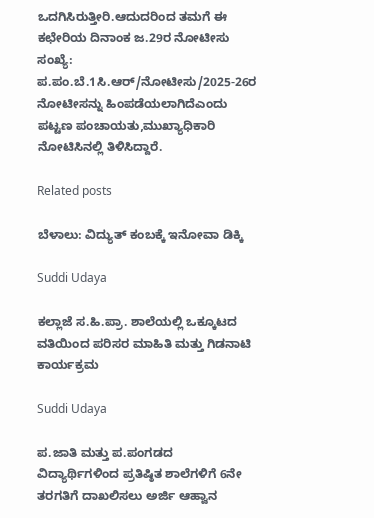ಒದಗಿಸಿರುತ್ತೀರಿ.ಆದುದರಿಂದ ತಮಗೆ ಈ ಕಛೇರಿಯ ದಿನಾಂಕ ಜ.29ರ ನೋಟೀಸು ಸಂಖ್ಯೆ: ಪ.ಪಂ.ಬೆ.1ಸಿ.ಆರ್/ನೋಟೀಸು/2025-26ರ ನೋಟೀಸನ್ನು ಹಿಂಪಡೆಯಲಾಗಿದೆಎಂದು ಪಟ್ಟಣ ಪಂಚಾಯತು,ಮುಖ್ಯಾಧಿಕಾರಿ ನೋಟಿಸಿನಲ್ಲಿ ತಿಳಿಸಿದ್ದಾರೆ.

Related posts

ಬೆಳಾಲು: ವಿದ್ಯುತ್ ಕಂಬಕ್ಕೆ ಇನೋವಾ ಡಿಕ್ಕಿ

Suddi Udaya

ಕಲ್ಲಾಜೆ ಸ.ಹಿ.ಪ್ರಾ. ಶಾಲೆಯಲ್ಲಿ ಒಕ್ಕೂಟದ ವತಿಯಿಂದ ಪರಿಸರ ಮಾಹಿತಿ ಮತ್ತು ಗಿಡನಾಟಿ ಕಾರ್ಯಕ್ರಮ

Suddi Udaya

ಪ.ಜಾತಿ ಮತ್ತು ಪ.ಪಂಗಡದ ವಿದ್ಯಾರ್ಥಿಗಳಿಂದ ಪ್ರತಿಷ್ಠಿತ ಶಾಲೆಗಳಿಗೆ 6ನೇ ತರಗತಿಗೆ ದಾಖಲಿಸಲು ಅರ್ಜಿ ಆಹ್ವಾನ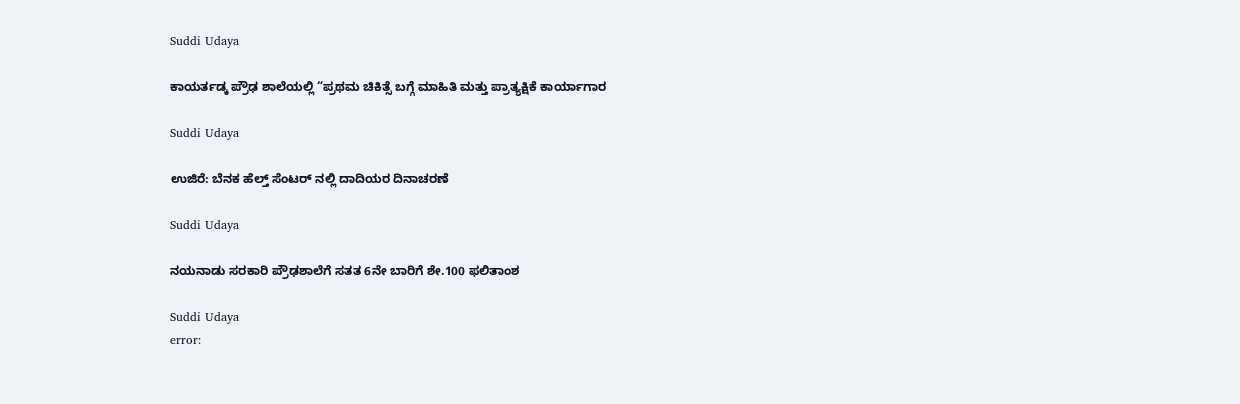Suddi Udaya

ಕಾಯರ್ತಡ್ಕ ಪ್ರೌಢ ಶಾಲೆಯಲ್ಲಿ “ಪ್ರಥಮ ಚಿಕಿತ್ಸೆ ಬಗ್ಗೆ ಮಾಹಿತಿ ಮತ್ತು ಪ್ರಾತ್ಯಕ್ಷಿಕೆ ಕಾರ್ಯಾಗಾರ

Suddi Udaya

ಉಜಿರೆ: ಬೆನಕ ಹೆಲ್ತ್ ಸೆಂಟರ್ ನಲ್ಲಿ ದಾದಿಯರ ದಿನಾಚರಣೆ

Suddi Udaya

ನಯನಾಡು ಸರಕಾರಿ ಪ್ರೌಢಶಾಲೆಗೆ ಸತತ 6ನೇ ಬಾರಿಗೆ ಶೇ.100 ಫಲಿತಾಂಶ

Suddi Udaya
error: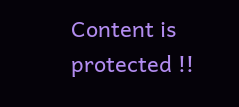Content is protected !!